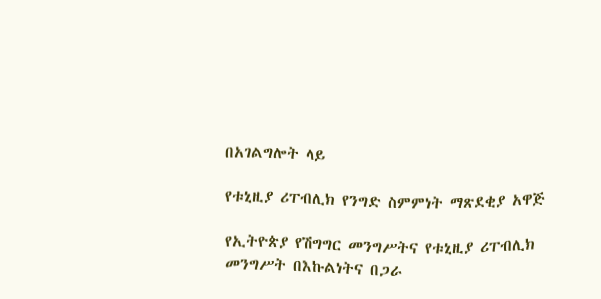በአገልግሎት ላይ

የቱኒዚያ ሪፐብሊክ የንግድ ስምምነት ማጽደቂያ አዋጅ

የኢትዮጵያ የሽግግር መንግሥትና የቱኒዚያ ሪፐብሊክ መንግሥት በእኩልነትና በጋራ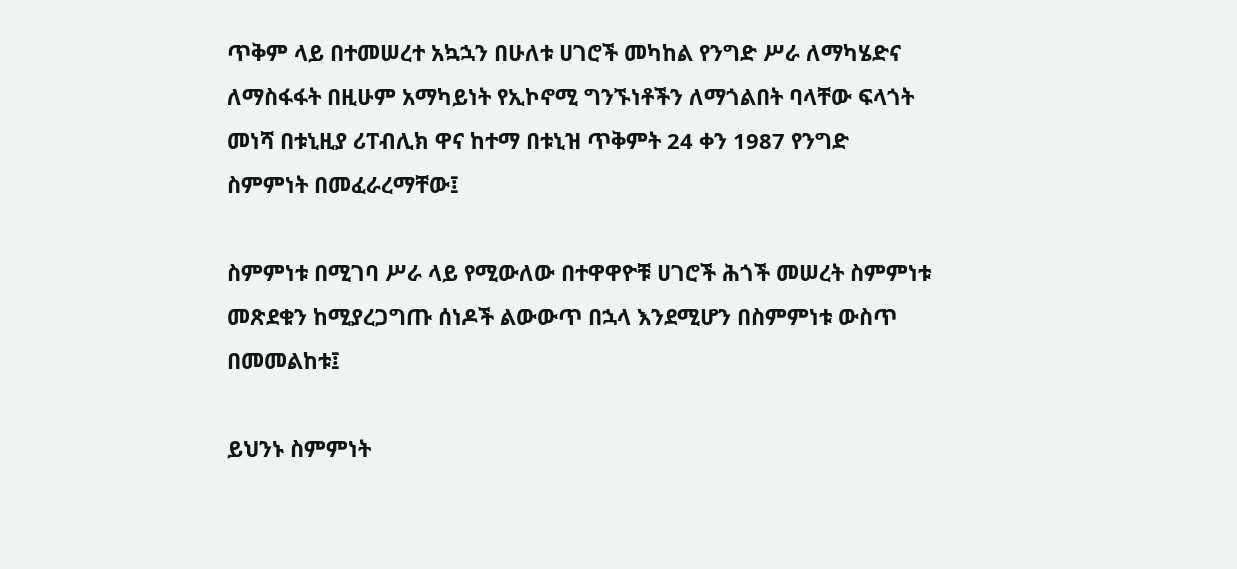ጥቅም ላይ በተመሠረተ አኳኋን በሁለቱ ሀገሮች መካከል የንግድ ሥራ ለማካሄድና ለማስፋፋት በዚሁም አማካይነት የኢኮኖሚ ግንኙነቶችን ለማጎልበት ባላቸው ፍላጎት መነሻ በቱኒዚያ ሪፐብሊክ ዋና ከተማ በቱኒዝ ጥቅምት 24 ቀን 1987 የንግድ ስምምነት በመፈራረማቸው፤

ስምምነቱ በሚገባ ሥራ ላይ የሚውለው በተዋዋዮቹ ሀገሮች ሕጎች መሠረት ስምምነቱ መጽደቁን ከሚያረጋግጡ ሰነዶች ልውውጥ በኋላ እንደሚሆን በስምምነቱ ውስጥ በመመልከቱ፤

ይህንኑ ስምምነት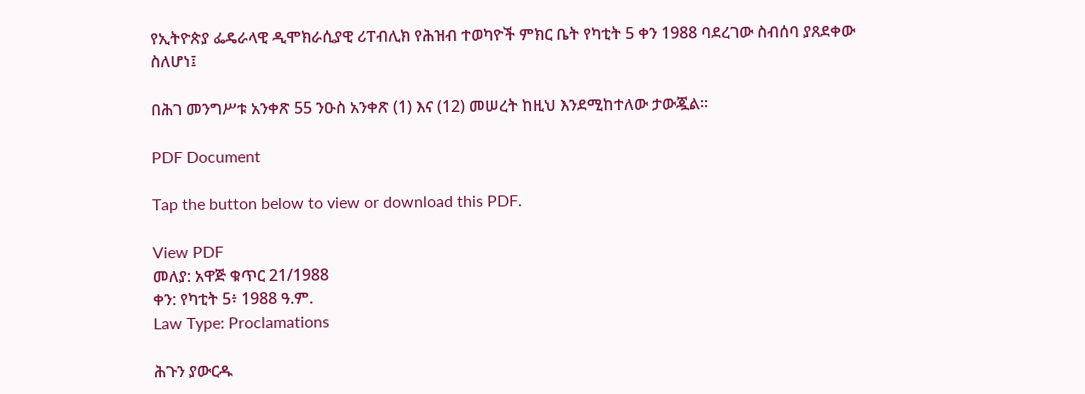የኢትዮጵያ ፌዴራላዊ ዲሞክራሲያዊ ሪፐብሊክ የሕዝብ ተወካዮች ምክር ቤት የካቲት 5 ቀን 1988 ባደረገው ስብሰባ ያጸደቀው ስለሆነ፤

በሕገ መንግሥቱ አንቀጽ 55 ንዑስ አንቀጽ (1) እና (12) መሠረት ከዚህ እንደሚከተለው ታውጇል።

PDF Document

Tap the button below to view or download this PDF.

View PDF
መለያ: አዋጅ ቁጥር 21/1988
ቀን: የካቲት 5፥ 1988 ዓ.ም.
Law Type: Proclamations

ሕጉን ያውርዱ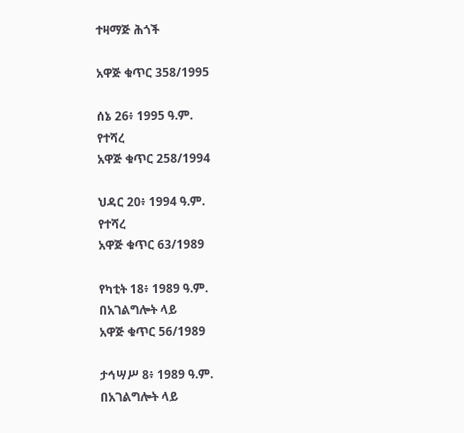ተዛማጅ ሕጎች

አዋጅ ቁጥር 358/1995

ሰኔ 26፥ 1995 ዓ.ም.
የተሻረ
አዋጅ ቁጥር 258/1994

ህዳር 20፥ 1994 ዓ.ም.
የተሻረ
አዋጅ ቁጥር 63/1989

የካቲት 18፥ 1989 ዓ.ም.
በአገልግሎት ላይ
አዋጅ ቁጥር 56/1989

ታኅሣሥ 8፥ 1989 ዓ.ም.
በአገልግሎት ላይ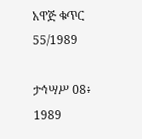አዋጅ ቁጥር 55/1989

ታኅሣሥ 08፥ 1989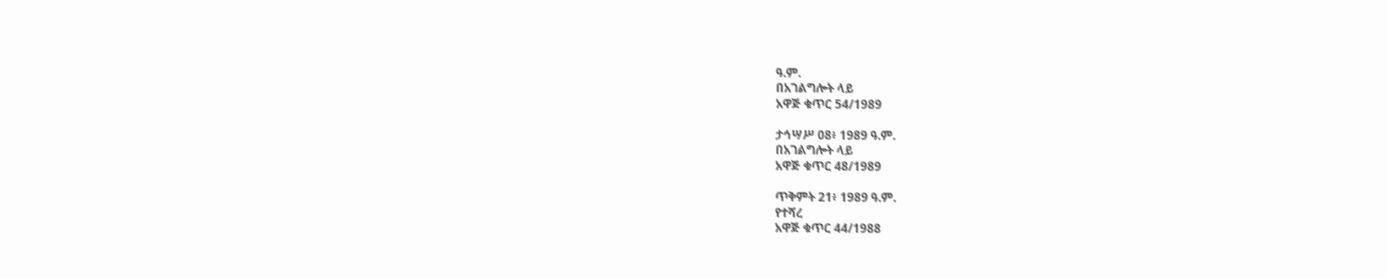ዓ.ም.
በአገልግሎት ላይ
አዋጅ ቁጥር 54/1989

ታኅሣሥ 08፥ 1989 ዓ.ም.
በአገልግሎት ላይ
አዋጅ ቁጥር 48/1989

ጥቅምት 21፥ 1989 ዓ.ም.
የተሻረ
አዋጅ ቁጥር 44/1988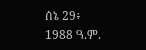ሰኔ 29፥ 1988 ዓ.ም.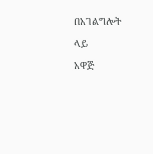በአገልግሎት ላይ
አዋጅ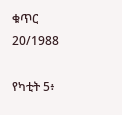ቁጥር 20/1988

የካቲት 5፥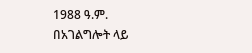1988 ዓ.ም.
በአገልግሎት ላይ